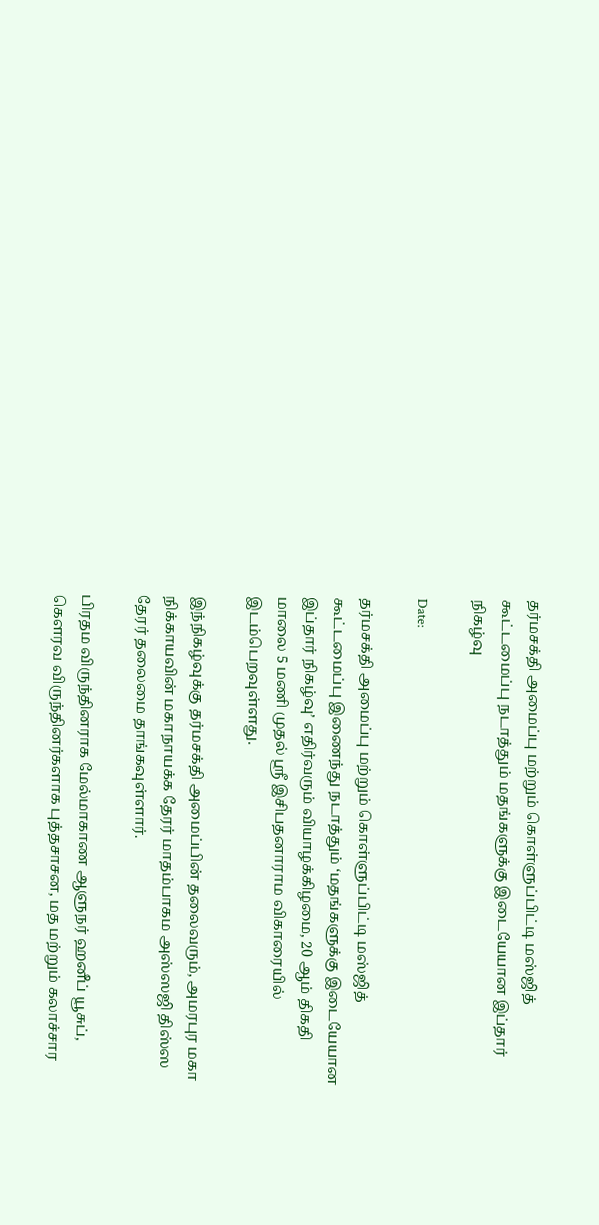தர்மசக்தி அமைப்பு மற்றும் கொள்ளுப்பிட்டி மஸ்ஜித் கூட்டமைப்பு நடாத்தும் மதங்களுக்கு இடையேயான இப்தார் நிகழ்வு

Date:

தர்மசக்தி அமைப்பு மற்றும் கொள்ளுப்பிட்டி மஸ்ஜித் கூட்டமைப்பு இணைந்து நடாத்தும் ‘மதங்களுக்கு இடையேயான இப்தார் நிகழ்வு’ எதிர்வரும் வியாழக்கிழமை, 20 ஆம் திகதி மாலை 5 மணி முதல் ஸ்ரீ இசிபதனாராம விகாரையில் இடம்பெறவுள்ளது.

இந்நிகழ்வுக்கு தர்மசக்தி அமைப்பின் தலைவரும், அமரபுர மகா நிக்காயவின் மகாநாயக்க தேரர் மாதம்பாகம அஸ்ஸஜி திஸ்ஸ தேரர் தலைமை தாங்கவுள்ளார்.

பிரதம விருந்தினராக மேல்மாகாண ஆளுநர் ஹனீப் யூசுப், கெளரவ விருந்தினர்களாக புத்தசாசன, மத மற்றும் கலாச்சார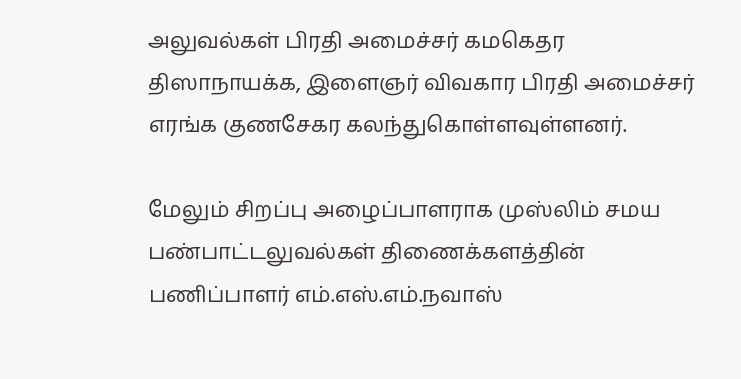அலுவல்கள் பிரதி அமைச்சர் கமகெதர திஸாநாயக்க, இளைஞர் விவகார பிரதி அமைச்சர் எரங்க குணசேகர கலந்துகொள்ளவுள்ளனர்.

மேலும் சிறப்பு அழைப்பாளராக முஸ்லிம் சமய பண்பாட்டலுவல்கள் திணைக்களத்தின் பணிப்பாளர் எம்.எஸ்.எம்.நவாஸ்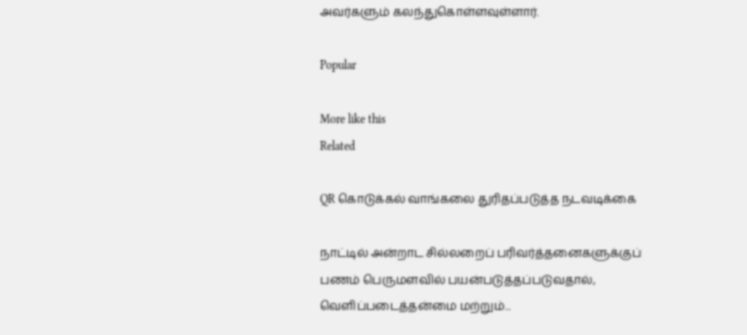அவர்களும் கலந்துகொள்ளவுள்ளார்.

Popular

More like this
Related

QR கொடுக்கல் வாங்கலை துரிதப்படுத்த நடவடிக்கை

நாட்டில் அன்றாட சில்லறைப் பரிவர்த்தனைகளுக்குப் பணம் பெருமளவில் பயன்படுத்தப்படுவதால், வெளிப்படைத்தன்மை மற்றும்...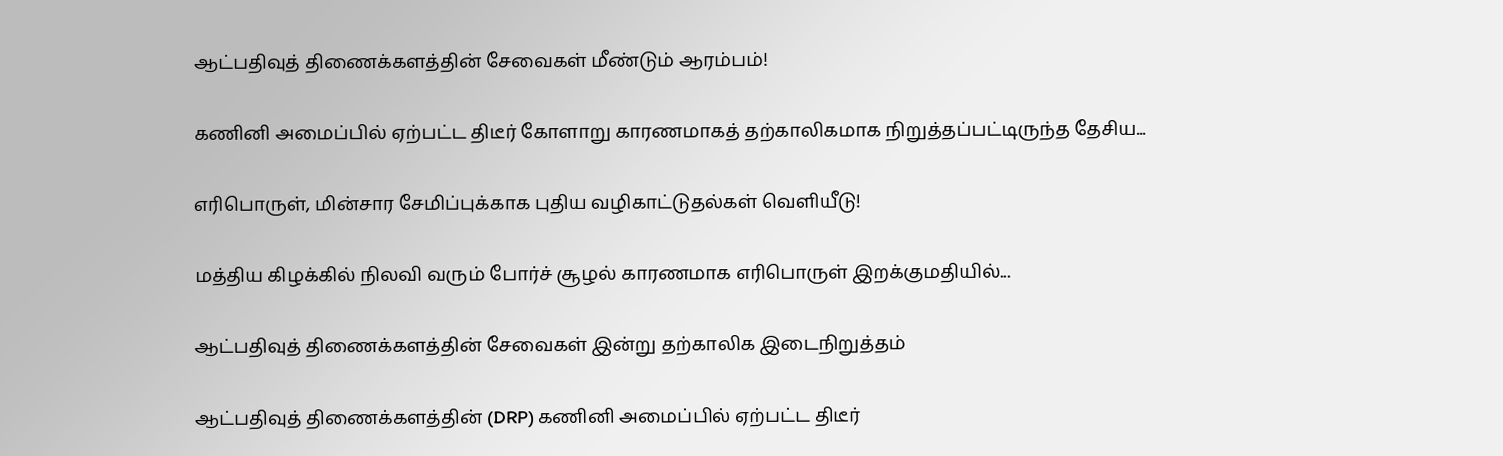ஆட்பதிவுத் திணைக்களத்தின் சேவைகள் மீண்டும் ஆரம்பம்!

கணினி அமைப்பில் ஏற்பட்ட திடீர் கோளாறு காரணமாகத் தற்காலிகமாக நிறுத்தப்பட்டிருந்த தேசிய...

எரிபொருள், மின்சார சேமிப்புக்காக புதிய வழிகாட்டுதல்கள் வெளியீடு!

மத்திய கிழக்கில் நிலவி வரும் போர்ச் சூழல் காரணமாக எரிபொருள் இறக்குமதியில்...

ஆட்பதிவுத் திணைக்களத்தின் சேவைகள் இன்று தற்காலிக இடைநிறுத்தம்

ஆட்பதிவுத் திணைக்களத்தின் (DRP) கணினி அமைப்பில் ஏற்பட்ட திடீர்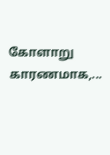கோளாறு காரணமாக,...